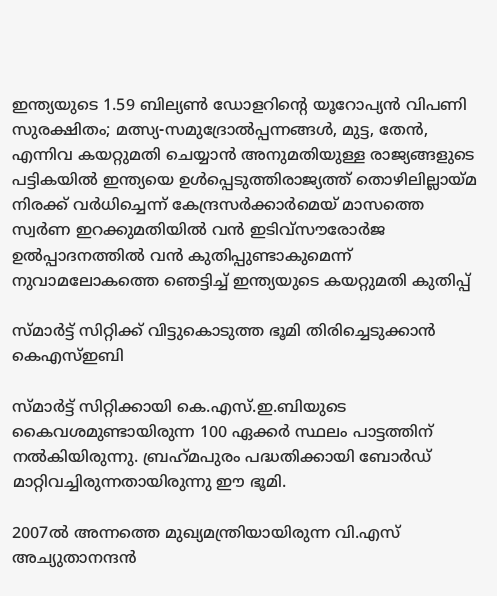ഇന്ത്യയുടെ 1.59 ബില്യൺ ഡോളറിന്റെ യൂറോപ്യൻ വിപണി സുരക്ഷിതം; മത്സ്യ-സമുദ്രോല്‍പ്പന്നങ്ങള്‍, മുട്ട, തേന്‍, എന്നിവ കയറ്റുമതി ചെയ്യാന്‍ അനുമതിയുള്ള രാജ്യങ്ങളുടെ പട്ടികയില്‍ ഇന്ത്യയെ ഉള്‍പ്പെടുത്തിരാജ്യത്ത് തൊഴിലില്ലായ്മ നിരക്ക് വർധിച്ചെന്ന് കേന്ദ്രസർക്കാർമെയ് മാസത്തെ സ്വർണ ഇറക്കുമതിയില്‍ വന്‍ ഇടിവ്സൗരോർജ ഉൽപ്പാദനത്തിൽ വൻ കുതിപ്പുണ്ടാകുമെന്ന് നുവാമലോകത്തെ ഞെട്ടിച്ച് ഇന്ത്യയുടെ കയറ്റുമതി കുതിപ്പ്

സ്മാര്‍ട്ട് സിറ്റിക്ക് വിട്ടുകൊടുത്ത ഭൂമി തിരിച്ചെടുക്കാന്‍ കെഎസ്ഇബി

സ്മാര്‍ട്ട് സിറ്റിക്കായി കെ.എസ്.ഇ.ബിയുടെ കൈവശമുണ്ടായിരുന്ന 100 ഏക്കര്‍ സ്ഥലം പാട്ടത്തിന് നല്‍കിയിരുന്നു. ബ്രഹ്‌മപുരം പദ്ധതിക്കായി ബോര്‍ഡ് മാറ്റിവച്ചിരുന്നതായിരുന്നു ഈ ഭൂമി.

2007ല്‍ അന്നത്തെ മുഖ്യമന്ത്രിയായിരുന്ന വി.എസ് അച്യുതാനന്ദന്‍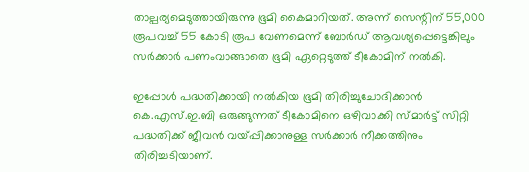താല്പര്യമെടുത്തായിരുന്നു ഭൂമി കൈമാറിയത്. അന്ന് സെന്റിന് 55,000 രൂപവച്ച് 55 കോടി രൂപ വേണമെന്ന് ബോര്‍ഡ് ആവശ്യപ്പെട്ടെങ്കിലും സര്‍ക്കാര്‍ പണംവാങ്ങാതെ ഭൂമി ഏറ്റെടുത്ത് ടീകോമിന് നല്‍കി.

ഇപ്പോള്‍ പദ്ധതിക്കായി നല്‍കിയ ഭൂമി തിരിച്ചുചോദിക്കാന്‍ കെ.എസ്.ഇ.ബി ഒരുങ്ങുന്നത് ടീകോമിനെ ഒഴിവാക്കി സ്മാര്‍ട്ട് സിറ്റി പദ്ധതിക്ക് ജീവന്‍ വയ്പ്പിക്കാനുള്ള സര്‍ക്കാര്‍ നീക്കത്തിനും തിരിച്ചടിയാണ്.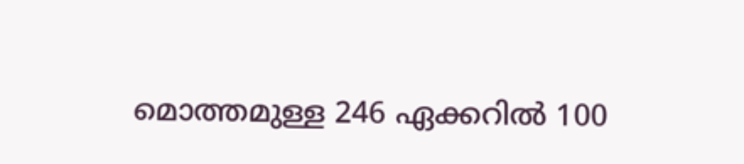മൊത്തമുള്ള 246 ഏക്കറില്‍ 100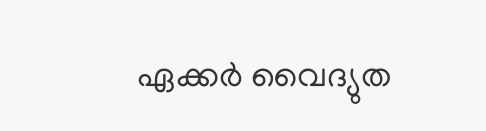ഏക്കര്‍ വൈദ്യുത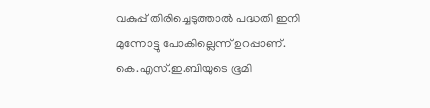വകുപ്പ് തിരിച്ചെടുത്താല്‍ പദ്ധതി ഇനി മുന്നോട്ടു പോകില്ലെന്ന് ഉറപ്പാണ്. കെ.എസ്.ഇ.ബിയുടെ ഭൂമി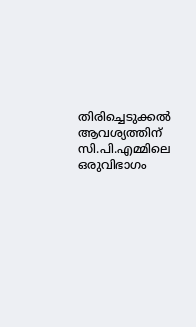തിരിച്ചെടുക്കല്‍ ആവശ്യത്തിന് സി.പി.എമ്മിലെ ഒരുവിഭാഗം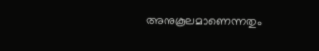അനുകൂലമാണെന്നതും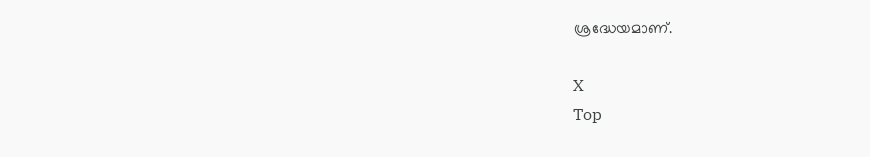ശ്രദ്ധേയമാണ്.

X
Top